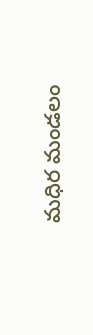మధిర మండలం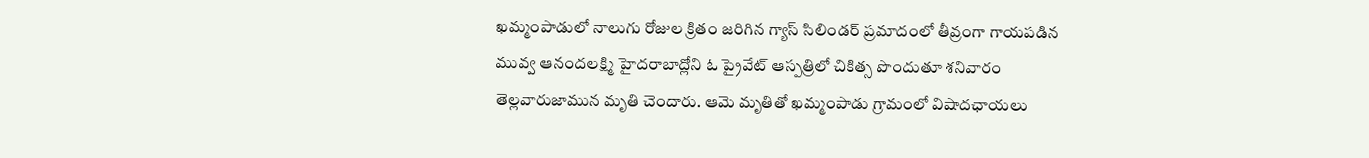ఖమ్మంపాడులో నాలుగు రోజుల క్రితం జరిగిన గ్యాస్ సిలిండర్ ప్రమాదంలో తీవ్రంగా గాయపడిన మువ్వ ఆనందలక్ష్మి హైదరాబాద్లోని ఓ ప్రైవేట్ ఆస్పత్రిలో చికిత్స పొందుతూ శనివారం తెల్లవారుజామున మృతి చెందారు. ఆమె మృతితో ఖమ్మంపాడు గ్రామంలో విషాదఛాయలు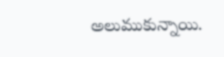అలుముకున్నాయి.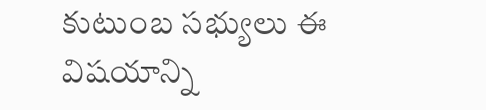కుటుంబ సభ్యులు ఈ విషయాన్ని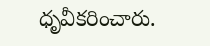ధృవీకరించారు.